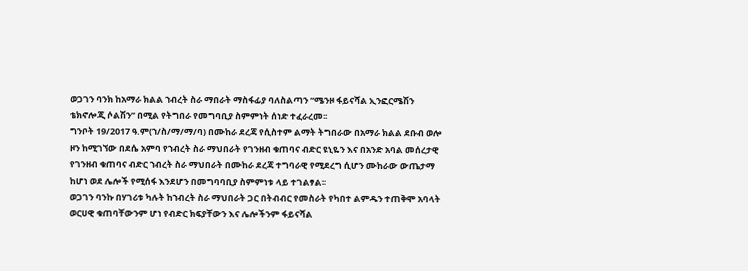ወጋገን ባንክ ከአማራ ክልል ኀብረት ስራ ማበራት ማስፋፊያ ባለስልጣን “ሜንዞ ፋይናሻል ኢንፎርሜሽን ቴክኖሎጂ ሶልሽን” በሚል የትግበራ የመግባቢያ ስምምነት ሰነድ ተፈራረመ፡፡
ግንቦት 19/2017 ዓ.ም(ኀ/ስ/ማ/ማ/ባ) በሙከራ ደረጃ የሲስተም ልማት ትግበራው በአማራ ክልል ደቡብ ወሎ ዞን ከሚገኘው በደሴ አምባ የኀብረት ስራ ማህበራት የገንዘብ ቁጠባና ብድር ዩኒዬን እና በአንድ አባል መሰረታዊ የገንዘብ ቁጠባና ብድር ኀብረት ስራ ማህበራት በሙከራ ደረጃ ተግባራዊ የሚደረግ ሲሆን ሙከራው ውጤታማ ከሆነ ወደ ሌሎች የሚሰፋ እንደሆን በመግባባቢያ ስምምነቱ ላይ ተገልፃል፡፡
ወጋገን ባንኩ በሃገሪቱ ካሉት ከኀብረት ስራ ማህበራት ጋር በትብብር የመስራት የካበተ ልምዱን ተጠቅሞ አባላት ወርሀዊ ቁጠባቸውንም ሆነ የብድር ክፍያቸውን እና ሌሎችንም ፋይናሻል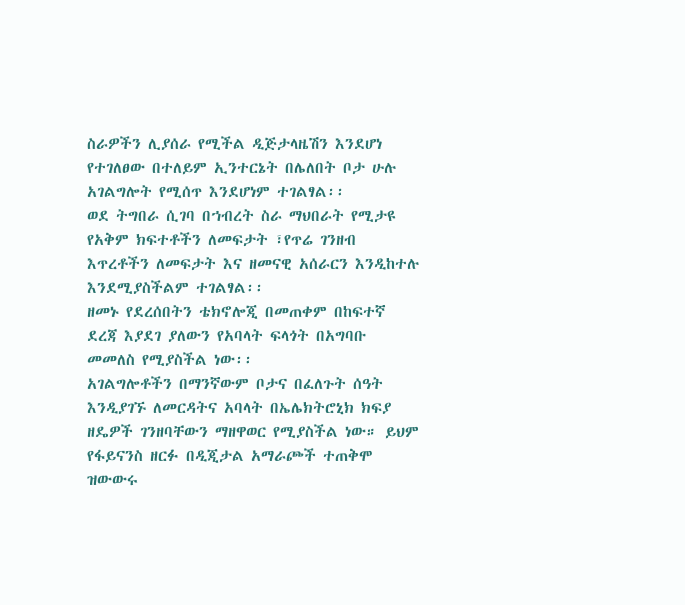ስራዎችን ሊያሰራ የሚችል ዲጅታላዜሽን እንደሆነ የተገለፀው በተለይም ኢንተርኔት በሌለበት ቦታ ሁሉ አገልግሎት የሚሰጥ እንደሆነም ተገልፃል፡፡
ወደ ትግበራ ሲገባ በኀብረት ስራ ማህበራት የሚታዩ የአቅም ክፍተቶችን ለመፍታት ፣የጥሬ ገንዘብ እጥረቶችን ለመፍታት እና ዘመናዊ አሰራርን እንዲከተሉ እንደሚያስችልም ተገልፃል፡፡
ዘመኑ የደረሰበትን ቴክኖሎጂ በመጠቀም በከፍተኛ ደረጃ እያደገ ያለውን የአባላት ፍላጎት በአግባቡ መመለስ የሚያስችል ነው፡፡
አገልግሎቶችን በማንኛውም ቦታና በፈለጉት ሰዓት እንዲያገኙ ለመርዳትና አባላት በኤሌክትሮኒክ ክፍያ ዘዴዎች ገንዘባቸውን ማዘዋወር የሚያስችል ነው። ይህም የፋይናንስ ዘርፉ በዲጂታል አማራጮች ተጠቅሞ ዝውውሩ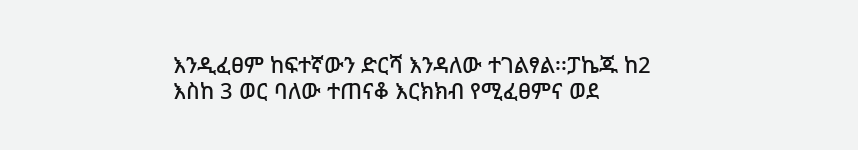እንዲፈፀም ከፍተኛውን ድርሻ እንዳለው ተገልፃል፡፡ፓኬጁ ከ2 እስከ 3 ወር ባለው ተጠናቆ እርክክብ የሚፈፀምና ወደ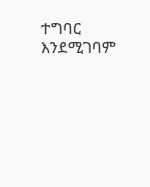ተግባር እንደሚገባም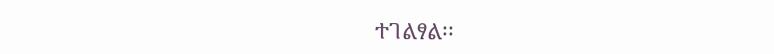ተገልፃል፡፡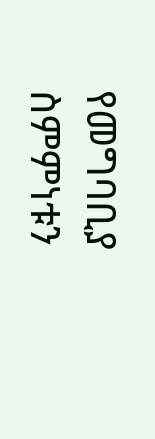የመግባቢያ ስምምነቱን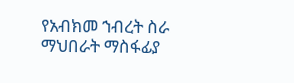የአብክመ ኀብረት ስራ ማህበራት ማስፋፊያ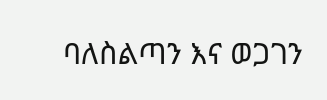ባለስልጣን እና ወጋገን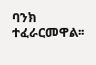ባንክ ተፈራርመዋል፡፡